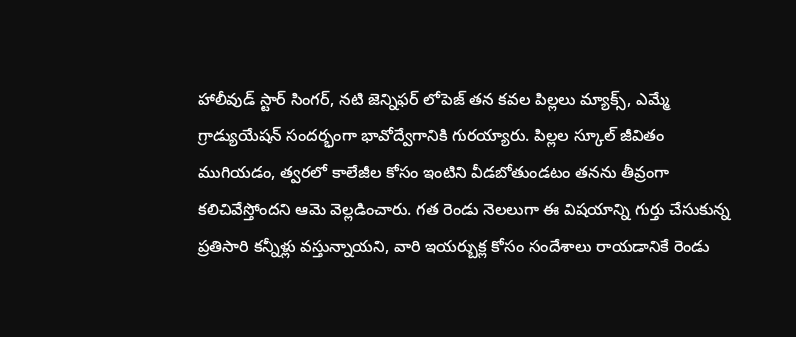హాలీవుడ్ స్టార్ సింగర్, నటి జెన్నిఫర్ లోపెజ్ తన కవల పిల్లలు మ్యాక్స్, ఎమ్మే గ్రాడ్యుయేషన్ సందర్భంగా భావోద్వేగానికి గురయ్యారు. పిల్లల స్కూల్ జీవితం ముగియడం, త్వరలో కాలేజీల కోసం ఇంటిని వీడబోతుండటం తనను తీవ్రంగా కలిచివేస్తోందని ఆమె వెల్లడించారు. గత రెండు నెలలుగా ఈ విషయాన్ని గుర్తు చేసుకున్న ప్రతిసారి కన్నీళ్లు వస్తున్నాయని, వారి ఇయర్బుక్ల కోసం సందేశాలు రాయడానికే రెండు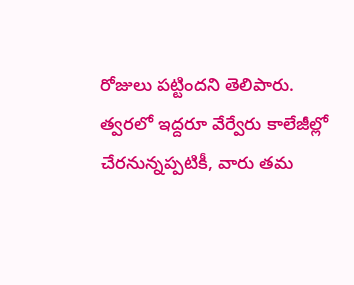రోజులు పట్టిందని తెలిపారు.
త్వరలో ఇద్దరూ వేర్వేరు కాలేజీల్లో చేరనున్నప్పటికీ, వారు తమ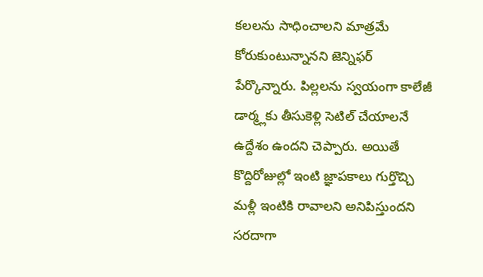కలలను సాధించాలని మాత్రమే కోరుకుంటున్నానని జెన్నిఫర్ పేర్కొన్నారు. పిల్లలను స్వయంగా కాలేజీ డార్మ్లకు తీసుకెళ్లి సెటిల్ చేయాలనే ఉద్దేశం ఉందని చెప్పారు. అయితే కొద్దిరోజుల్లో ఇంటి జ్ఞాపకాలు గుర్తొచ్చి మళ్లీ ఇంటికి రావాలని అనిపిస్తుందని సరదాగా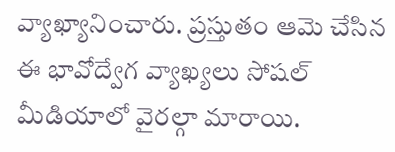వ్యాఖ్యానించారు. ప్రస్తుతం ఆమె చేసిన ఈ భావోద్వేగ వ్యాఖ్యలు సోషల్ మీడియాలో వైరల్గా మారాయి.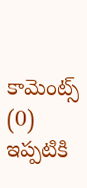కామెంట్స్ (0)
ఇప్పటికి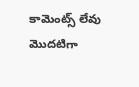కామెంట్స్ లేవు
మొదటిగా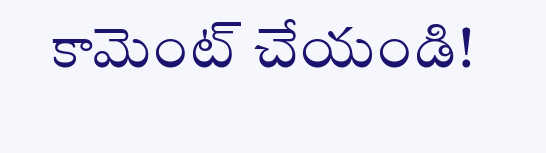కామెంట్ చేయండి!